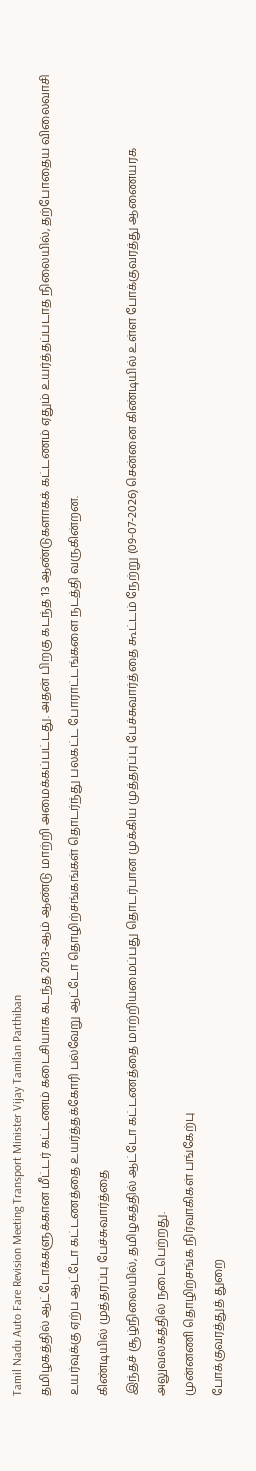Tamil Nadu Auto Fare Revision Meeting Transport Minister Vijay Tamilan Parthiban
தமிழகத்தில் ஆட்டோக்களுக்கான மீட்டர் கட்டணம் கடைசியாக கடந்த 2013-ஆம் ஆண்டு மாற்றி அமைக்கப்பட்டது. அதன் பிறகு கடந்த 13 ஆண்டுகளாகக் கட்டணம் ஏதும் உயர்த்தப்படாத நிலையில், தற்போதைய விலைவாசி உயர்வுக்கு ஏற்ப ஆட்டோ கட்டணத்தை உயர்த்தக்கோரி பல்வேறு ஆட்டோ தொழிற்சங்கங்கள் தொடர்ந்து பலகட்ட போராட்டங்களை நடத்தி வருகின்றன.
கிண்டியில் முத்தரப்பு பேச்சுவார்த்தை
இந்தச் சூழ்நிலையில், தமிழகத்தில் ஆட்டோ கட்டணத்தை மாற்றியமைப்பது தொடர்பான முக்கிய முத்தரப்பு பேச்சுவார்த்தை கூட்டம் நேற்று (09-07-2026) சென்னை கிண்டியில் உள்ள போக்குவரத்து ஆணையரக அலுவலகத்தில் நடைபெற்றது.
முன்னணி தொழிற்சங்க நிர்வாகிகள் பங்கேற்பு
போக்குவரத்துத் துறை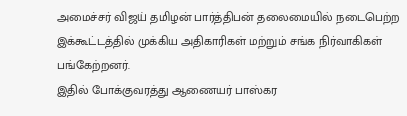அமைச்சர் விஜய் தமிழன் பார்த்திபன் தலைமையில் நடைபெற்ற இக்கூட்டத்தில் முக்கிய அதிகாரிகள் மற்றும் சங்க நிர்வாகிகள் பங்கேற்றனர்.
இதில் போக்குவரத்து ஆணையர் பாஸ்கர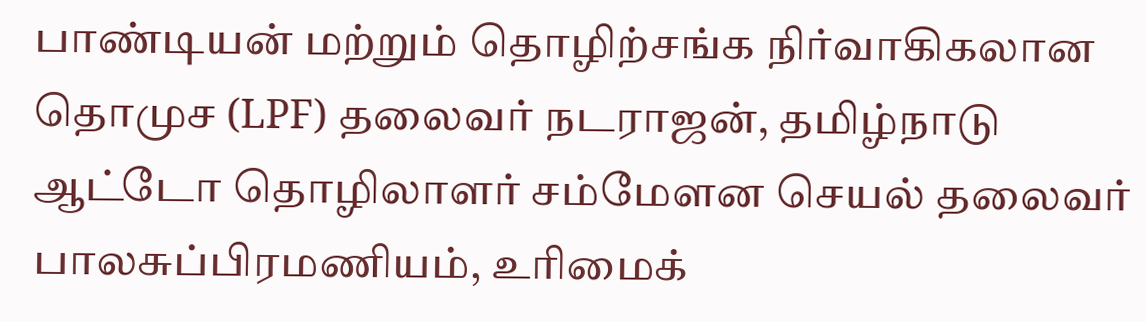பாண்டியன் மற்றும் தொழிற்சங்க நிர்வாகிகலான தொமுச (LPF) தலைவர் நடராஜன், தமிழ்நாடு ஆட்டோ தொழிலாளர் சம்மேளன செயல் தலைவர் பாலசுப்பிரமணியம், உரிமைக்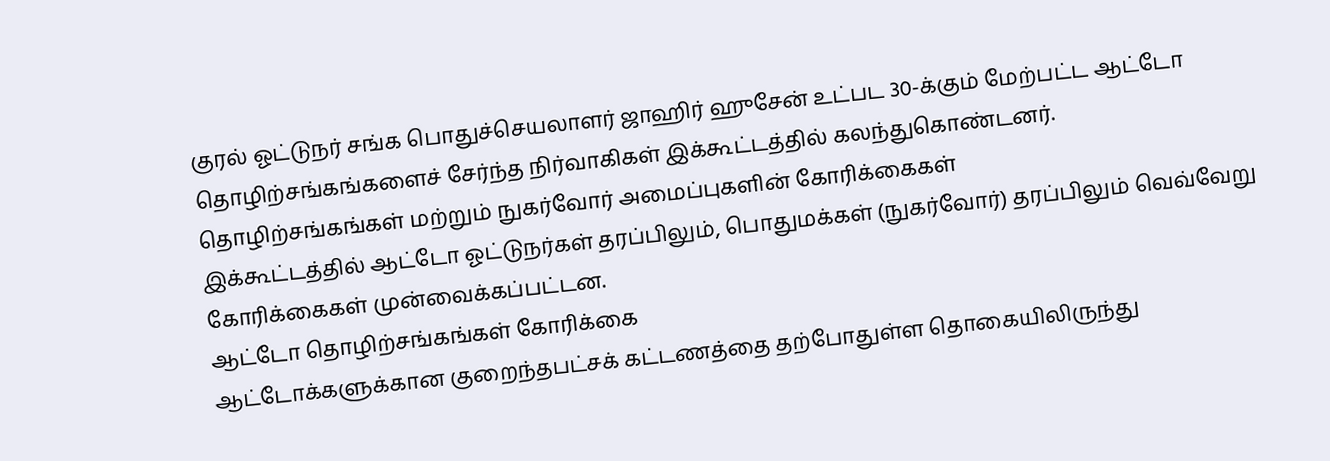குரல் ஓட்டுநர் சங்க பொதுச்செயலாளர் ஜாஹிர் ஹுசேன் உட்பட 30-க்கும் மேற்பட்ட ஆட்டோ தொழிற்சங்கங்களைச் சேர்ந்த நிர்வாகிகள் இக்கூட்டத்தில் கலந்துகொண்டனர்.
தொழிற்சங்கங்கள் மற்றும் நுகர்வோர் அமைப்புகளின் கோரிக்கைகள்
இக்கூட்டத்தில் ஆட்டோ ஓட்டுநர்கள் தரப்பிலும், பொதுமக்கள் (நுகர்வோர்) தரப்பிலும் வெவ்வேறு கோரிக்கைகள் முன்வைக்கப்பட்டன.
ஆட்டோ தொழிற்சங்கங்கள் கோரிக்கை
ஆட்டோக்களுக்கான குறைந்தபட்சக் கட்டணத்தை தற்போதுள்ள தொகையிலிருந்து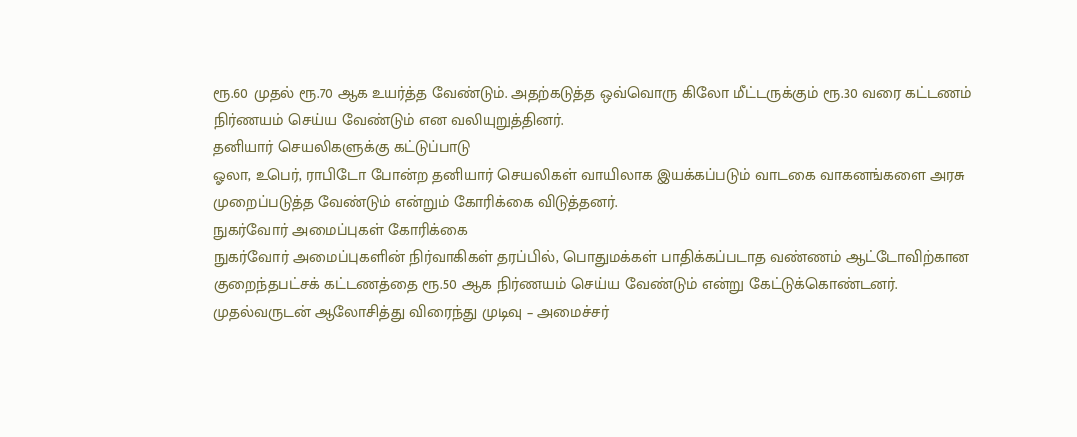ரூ.60 முதல் ரூ.70 ஆக உயர்த்த வேண்டும். அதற்கடுத்த ஒவ்வொரு கிலோ மீட்டருக்கும் ரூ.30 வரை கட்டணம் நிர்ணயம் செய்ய வேண்டும் என வலியுறுத்தினர்.
தனியார் செயலிகளுக்கு கட்டுப்பாடு
ஓலா, உபெர், ராபிடோ போன்ற தனியார் செயலிகள் வாயிலாக இயக்கப்படும் வாடகை வாகனங்களை அரசு முறைப்படுத்த வேண்டும் என்றும் கோரிக்கை விடுத்தனர்.
நுகர்வோர் அமைப்புகள் கோரிக்கை
நுகர்வோர் அமைப்புகளின் நிர்வாகிகள் தரப்பில், பொதுமக்கள் பாதிக்கப்படாத வண்ணம் ஆட்டோவிற்கான குறைந்தபட்சக் கட்டணத்தை ரூ.50 ஆக நிர்ணயம் செய்ய வேண்டும் என்று கேட்டுக்கொண்டனர்.
முதல்வருடன் ஆலோசித்து விரைந்து முடிவு – அமைச்சர்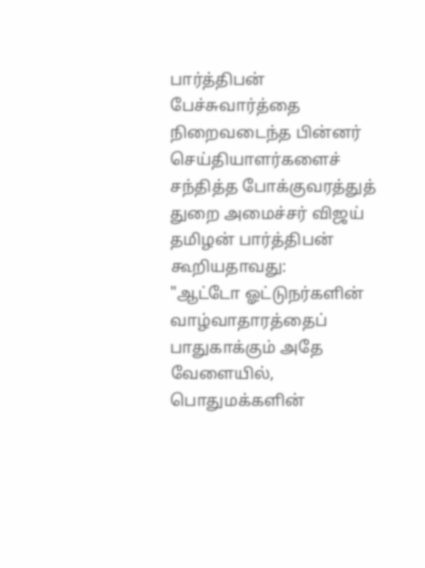பார்த்திபன்
பேச்சுவார்த்தை நிறைவடைந்த பின்னர் செய்தியாளர்களைச் சந்தித்த போக்குவரத்துத் துறை அமைச்சர் விஜய் தமிழன் பார்த்திபன் கூறியதாவது:
"ஆட்டோ ஓட்டுநர்களின் வாழ்வாதாரத்தைப் பாதுகாக்கும் அதே வேளையில், பொதுமக்களின்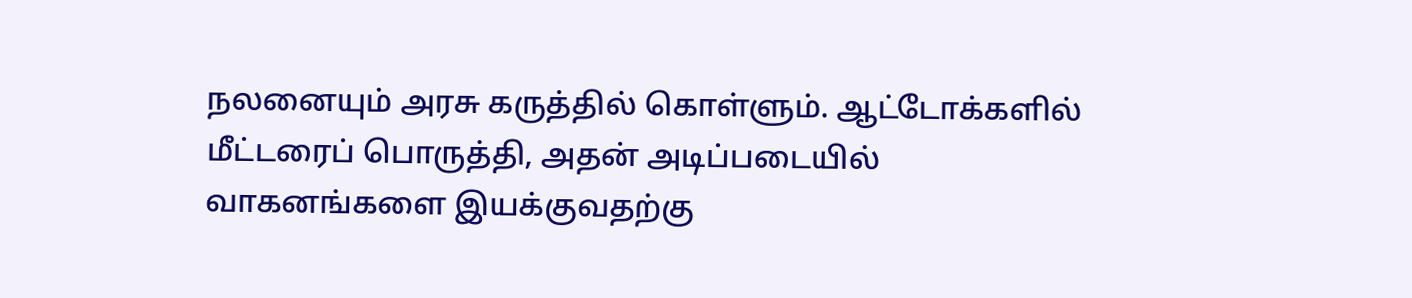நலனையும் அரசு கருத்தில் கொள்ளும். ஆட்டோக்களில் மீட்டரைப் பொருத்தி, அதன் அடிப்படையில் வாகனங்களை இயக்குவதற்கு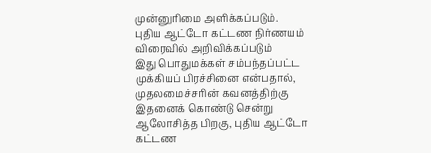முன்னுரிமை அளிக்கப்படும்.
புதிய ஆட்டோ கட்டண நிர்ணயம் விரைவில் அறிவிக்கப்படும்
இது பொதுமக்கள் சம்பந்தப்பட்ட முக்கியப் பிரச்சினை என்பதால், முதலமைச்சரின் கவனத்திற்கு இதனைக் கொண்டு சென்று ஆலோசித்த பிறகு, புதிய ஆட்டோ கட்டண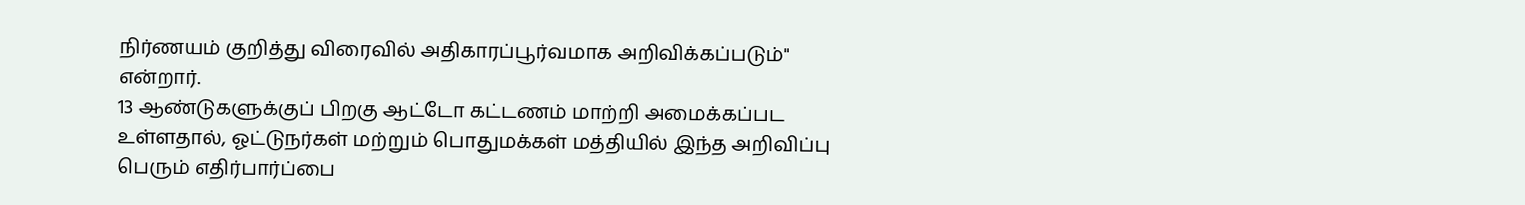நிர்ணயம் குறித்து விரைவில் அதிகாரப்பூர்வமாக அறிவிக்கப்படும்" என்றார்.
13 ஆண்டுகளுக்குப் பிறகு ஆட்டோ கட்டணம் மாற்றி அமைக்கப்பட உள்ளதால், ஓட்டுநர்கள் மற்றும் பொதுமக்கள் மத்தியில் இந்த அறிவிப்பு பெரும் எதிர்பார்ப்பை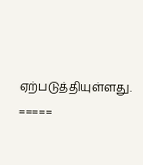ஏற்படுத்தியுள்ளது.
=====